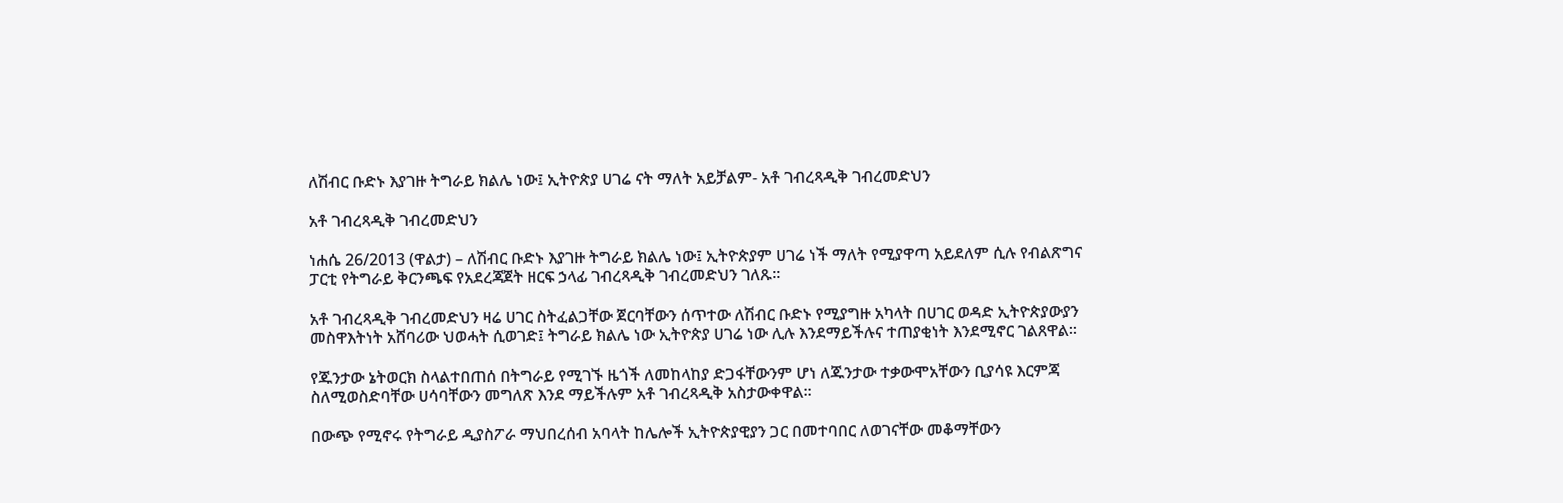ለሽብር ቡድኑ እያገዙ ትግራይ ክልሌ ነው፤ ኢትዮጵያ ሀገሬ ናት ማለት አይቻልም- አቶ ገብረጻዲቅ ገብረመድህን

አቶ ገብረጻዲቅ ገብረመድህን

ነሐሴ 26/2013 (ዋልታ) – ለሽብር ቡድኑ እያገዙ ትግራይ ክልሌ ነው፤ ኢትዮጵያም ሀገሬ ነች ማለት የሚያዋጣ አይደለም ሲሉ የብልጽግና ፓርቲ የትግራይ ቅርንጫፍ የአደረጃጀት ዘርፍ ኃላፊ ገብረጻዲቅ ገብረመድህን ገለጹ፡፡

አቶ ገብረጻዲቅ ገብረመድህን ዛሬ ሀገር ስትፈልጋቸው ጀርባቸውን ሰጥተው ለሽብር ቡድኑ የሚያግዙ አካላት በሀገር ወዳድ ኢትዮጵያውያን መስዋእትነት አሸባሪው ህወሓት ሲወገድ፤ ትግራይ ክልሌ ነው ኢትዮጵያ ሀገሬ ነው ሊሉ እንደማይችሉና ተጠያቂነት እንደሚኖር ገልጸዋል፡፡

የጁንታው ኔትወርክ ስላልተበጠሰ በትግራይ የሚገኙ ዜጎች ለመከላከያ ድጋፋቸውንም ሆነ ለጁንታው ተቃውሞአቸውን ቢያሳዩ እርምጃ ስለሚወስድባቸው ሀሳባቸውን መግለጽ እንደ ማይችሉም አቶ ገብረጻዲቅ አስታውቀዋል።

በውጭ የሚኖሩ የትግራይ ዲያስፖራ ማህበረሰብ አባላት ከሌሎች ኢትዮጵያዊያን ጋር በመተባበር ለወገናቸው መቆማቸውን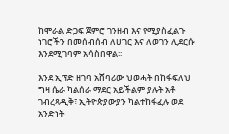ከሞራል ድጋፍ ጀምሮ ገንዘብ እና የሚያስፈልጉ ነገሮችን በመሰብሰብ ለሀገር እና ለወገን ሊደርሱ እንደሚገባም አሳስበዋል፡፡

እንደ ኢፕድ ዘገባ አሸባሪው ህወሓት በከፋፍለህ ግዛ ሴራ ካልሰራ ማደር አይችልም ያሉት አቶ ገብረጻዲቅ፣ ኢትዮጵያውያን ካልተከፋፈሉ ወደ አንድነት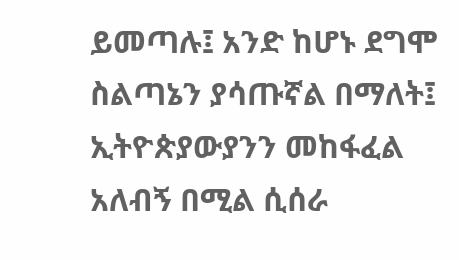ይመጣሉ፤ አንድ ከሆኑ ደግሞ ስልጣኔን ያሳጡኛል በማለት፤ ኢትዮጵያውያንን መከፋፈል አለብኝ በሚል ሲሰራ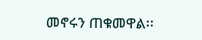መኖሩን ጠቁመዋል፡፡